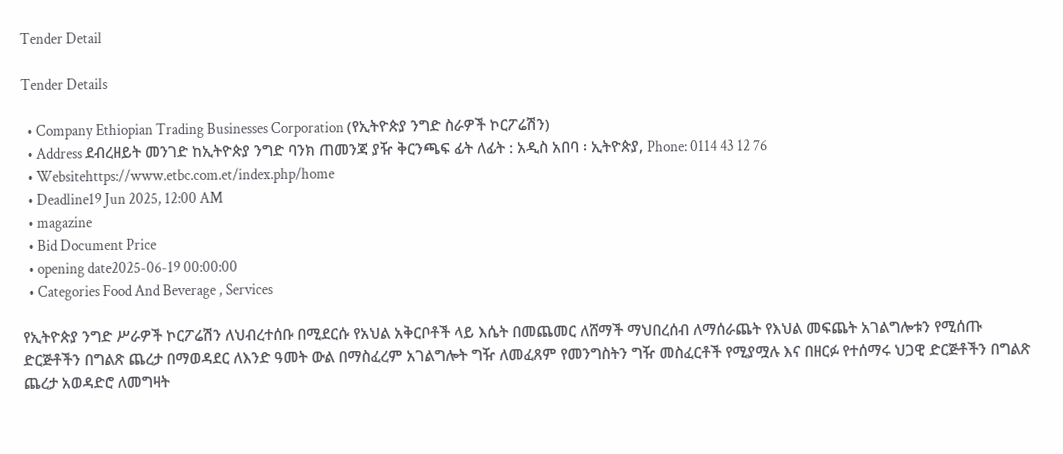Tender Detail

Tender Details

  • Company Ethiopian Trading Businesses Corporation (የኢትዮጵያ ንግድ ስራዎች ኮርፖሬሽን)
  • Address ደብረዘይት መንገድ ከኢትዮጵያ ንግድ ባንክ ጠመንጃ ያዥ ቅርንጫፍ ፊት ለፊት : አዲስ አበባ ፡ ኢትዮጵያ, Phone: 0114 43 12 76
  • Websitehttps://www.etbc.com.et/index.php/home
  • Deadline19 Jun 2025, 12:00 AM
  • magazine
  • Bid Document Price
  • opening date2025-06-19 00:00:00
  • Categories Food And Beverage , Services

የኢትዮጵያ ንግድ ሥራዎች ኮርፖሬሽን ለህብረተሰቡ በሚደርሱ የአህል አቅርቦቶች ላይ እሴት በመጨመር ለሸማች ማህበረሰብ ለማሰራጨት የእህል መፍጨት አገልግሎቱን የሚሰጡ ድርጅቶችን በግልጽ ጨረታ በማወዳደር ለእንድ ዓመት ውል በማስፈረም አገልግሎት ግዥ ለመፈጸም የመንግስትን ግዥ መስፈርቶች የሚያሟሉ እና በዘርፉ የተሰማሩ ህጋዊ ድርጅቶችን በግልጽ ጨረታ አወዳድሮ ለመግዛት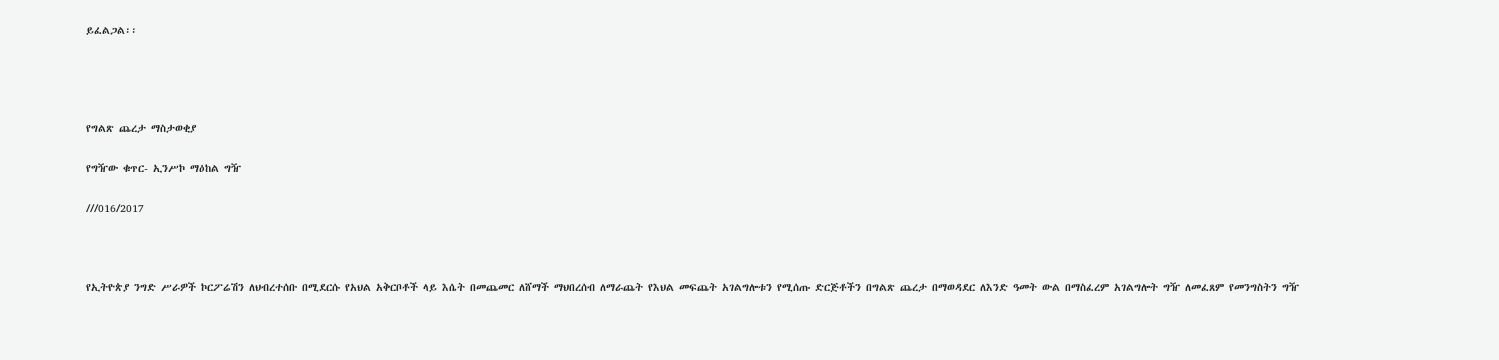ይፈልጋል፡፡




የግልጽ ጨረታ ማስታወቂያ

የግዥው ቁጥር- ኢንሥኮ ማዕከል ግዥ

///016/2017



የኢትዮጵያ ንግድ ሥራዎች ኮርፖሬሽን ለህብረተሰቡ በሚደርሱ የአህል አቅርቦቶች ላይ እሴት በመጨመር ለሸማች ማህበረሰብ ለማራጨት የእህል መፍጨት አገልግሎቱን የሚሰጡ ድርጅቶችን በግልጽ ጨረታ በማወዳደር ለእንድ ዓመት ውል በማስፈረም አገልግሎት ግዥ ለመፈጸም የመንግስትን ግዥ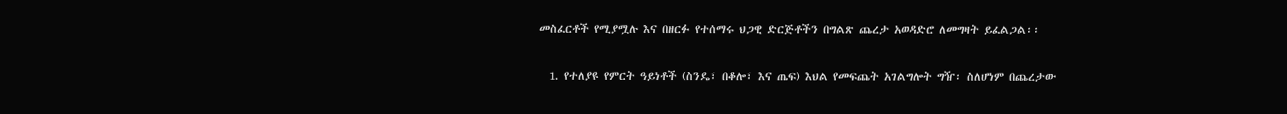መስፈርቶች የሚያሟሉ እና በዘርፉ የተሰማሩ ህጋዊ ድርጅቶችን በግልጽ ጨረታ አወዳድሮ ለመግዛት ይፈልጋል፡፡

  1. የተለያዩ የምርት ዓይነቶች (ስንዴ፣ በቆሎ፣ እና ጤፍ) እህል የመፍጨት አገልግሎት ግዥ፡ ስለሆነም በጨረታው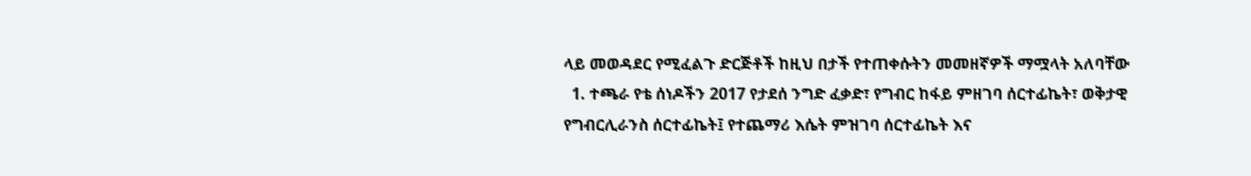ላይ መወዳደር የሚፈልጉ ድርጅቶች ከዚህ በታች የተጠቀሱትን መመዘኛዎች ማሟላት አለባቸው
  1. ተጫራ የቴ ሰነዶችን 2017 የታደሰ ንግድ ፈቃድ፣ የግብር ከፋይ ምዘገባ ሰርተፊኬት፣ ወቅታዊ የግብርሊራንስ ሰርተፊኬት፤ የተጨማሪ እሴት ምዝገባ ሰርተፊኬት እና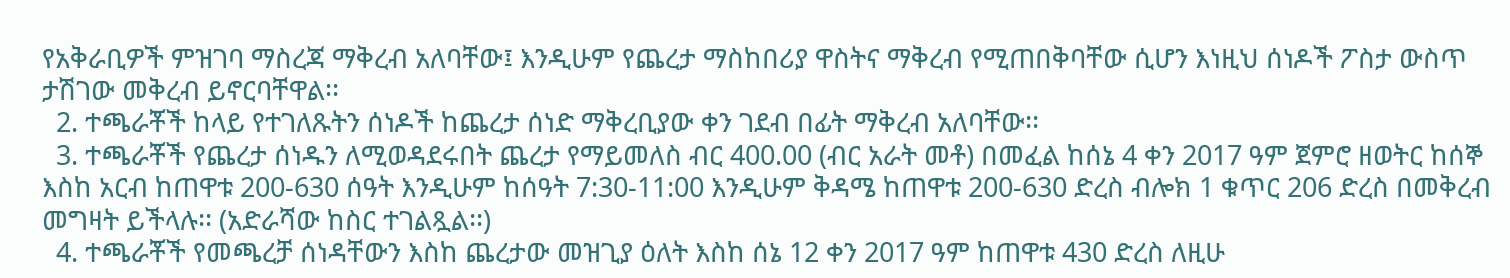የአቅራቢዎች ምዝገባ ማስረጃ ማቅረብ አለባቸው፤ እንዲሁም የጨረታ ማስከበሪያ ዋስትና ማቅረብ የሚጠበቅባቸው ሲሆን እነዚህ ሰነዶች ፖስታ ውስጥ ታሽገው መቅረብ ይኖርባቸዋል፡፡
  2. ተጫራቾች ከላይ የተገለጹትን ሰነዶች ከጨረታ ሰነድ ማቅረቢያው ቀን ገደብ በፊት ማቅረብ አለባቸው፡፡
  3. ተጫራቾች የጨረታ ሰነዱን ለሚወዳደሩበት ጨረታ የማይመለስ ብር 400.00 (ብር አራት መቶ) በመፈል ከሰኔ 4 ቀን 2017 ዓም ጀምሮ ዘወትር ከሰኞ እስከ አርብ ከጠዋቱ 200-630 ሰዓት እንዲሁም ከሰዓት 7:30-11:00 እንዲሁም ቅዳሜ ከጠዋቱ 200-630 ድረስ ብሎክ 1 ቁጥር 206 ድረስ በመቅረብ መግዛት ይችላሉ፡፡ (አድራሻው ከስር ተገልጿል፡፡)
  4. ተጫራቾች የመጫረቻ ሰነዳቸውን እስከ ጨረታው መዝጊያ ዕለት እስከ ሰኔ 12 ቀን 2017 ዓም ከጠዋቱ 430 ድረስ ለዚሁ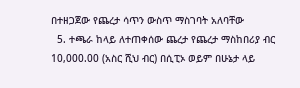በተዘጋጀው የጨረታ ሳጥን ውስጥ ማስገባት አለባቸው
  5. ተጫራ ከላይ ለተጠቀሰው ጨረታ የጨረታ ማስከበሪያ ብር 10,000.00 (አስር ሺህ ብር) በሲፒኦ ወይም በሁኔታ ላይ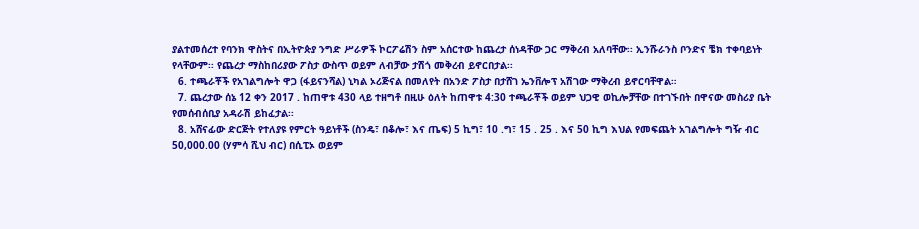ያልተመሰረተ የባንክ ዋስትና በኢትዮጵያ ንግድ ሥራዎች ኮርፖሬሽን ስም አሰርተው ከጨረታ ሰነዳቸው ጋር ማቅረብ አለባቸው፡፡ ኢንሹራንስ ቦንድና ቼክ ተቀባይነት የላቸውም፡፡ የጨረታ ማስከበሪያው ፖስታ ውስጥ ወይም ለብቻው ታሽጎ መቅረብ ይኖርበታል፡፡
  6. ተጫራቾች የአገልግሎት ዋጋ (ፋይናንሻል) ኒካል ኦሪጅናል በመለየት በአንድ ፖስታ በታሸገ ኤንቨሎፕ አሽገው ማቅረብ ይኖርባቸዋል።
  7. ጨረታው ሰኔ 12 ቀን 2017 . ከጠዋቱ 430 ላይ ተዘግቶ በዚሁ ዕለት ከጠዋቱ 4:30 ተጫራቾች ወይም ህጋዊ ወኪሎቻቸው በተገኙበት በዋናው መስሪያ ቤት የመሰብሰቢያ አዳራሽ ይከፈታል፡፡
  8. አሸናፊው ድርጅት የተለያዩ የምርት ዓይነቶች (ስንዴ፣ በቆሎ፣ እና ጤፍ) 5 ኪግ፣ 10 .ግ፣ 15 . 25 . እና 50 ኪግ እህል የመፍጨት አገልግሎት ግዥ ብር 50,000.00 (ሃምሳ ሺህ ብር) በሲፒኦ ወይም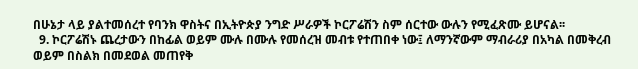በሁኔታ ላይ ያልተመሰረተ የባንክ ዋስትና በኢትዮጵያ ንግድ ሥራዎች ኮርፖሬሽን ስም ሰርተው ውሉን የሚፈጽሙ ይሆናል፡፡
  9. ኮርፖሬሽኑ ጨረታውን በከፊል ወይም ሙሉ በሙሉ የመሰረዝ መብቱ የተጠበቀ ነው፤ ለማንኛውም ማብራሪያ በአካል በመቅረብ ወይም በስልክ በመደወል መጠየቅ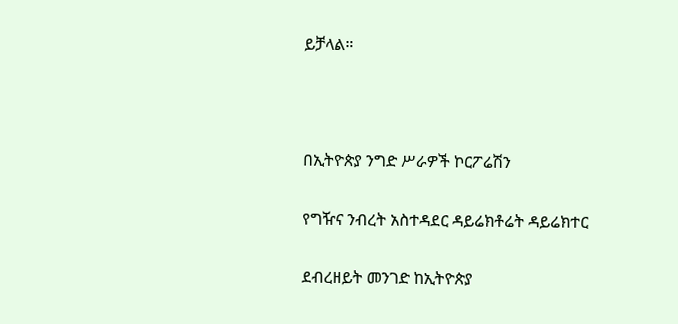ይቻላል።



በኢትዮጵያ ንግድ ሥራዎች ኮርፖሬሽን

የግዥና ንብረት አስተዳደር ዳይሬክቶሬት ዳይሬክተር

ደብረዘይት መንገድ ከኢትዮጵያ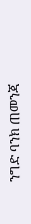ንግድ ባንክ ጠመንጃ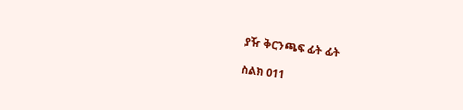ያዥ ቅርንጫፍ ፊት ፊት

ስልክ 011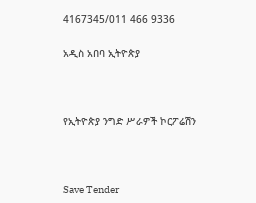4167345/011 466 9336

አዲስ አበባ ኢትዮጵያ



የኢትዮጵያ ንግድ ሥራዎች ኮርፖሬሽን



Save Tender